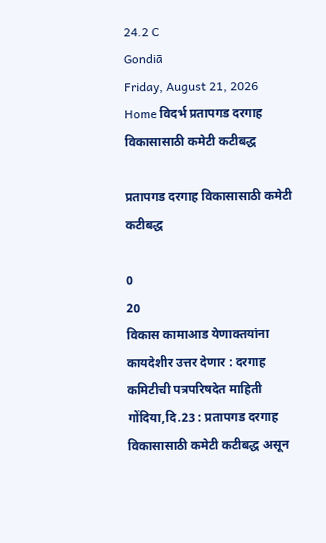24.2 C
Gondiā
Friday, August 21, 2026
Home विदर्भ प्रतापगड दरगाह विकासासाठी कमेटी कटीबद्ध

प्रतापगड दरगाह विकासासाठी कमेटी कटीबद्ध

0
20
विकास कामाआड येणाक्तयांना कायदेशीर उत्तर देणार : दरगाह कमिटीची पत्रपरिषदेत माहिती
गोंदिया,दि.23 : प्रतापगड दरगाह विकासासाठी कमेटी कटीबद्ध असून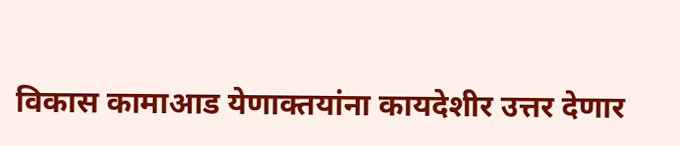विकास कामाआड येणाक्तयांना कायदेशीर उत्तर देणार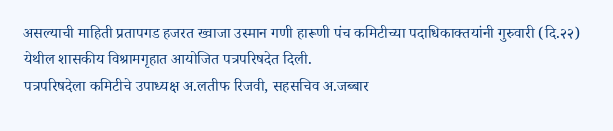असल्याची माहिती प्रतापगड हजरत ख्वाजा उस्मान गणी हारूणी पंच कमिटीच्या पदाधिकाक्तयांनी गुरुवारी (दि.२२) येथील शासकीय विश्रामगृहात आयोजित पत्रपरिषदेत दिली.
पत्रपरिषदेला कमिटीचे उपाध्यक्ष अ.लतीफ रिजवी, सहसचिव अ.जब्बार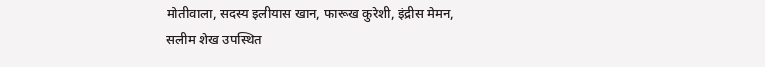मोतीवाला, सदस्य इलीयास खान, फारूख कुरेशी, इंद्रीस मेमन, सलीम शेख उपस्थित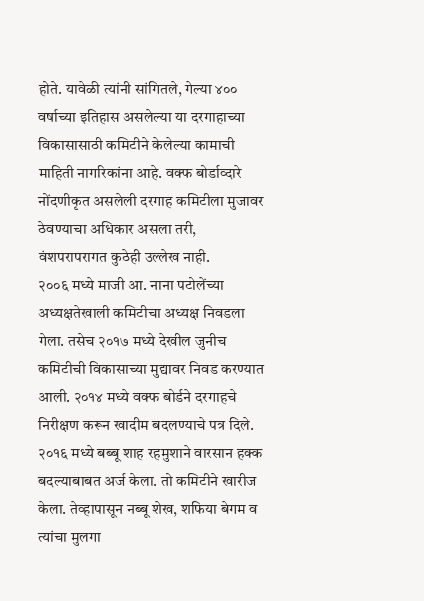होते. यावेळी त्यांनी सांगितले, गेल्या ४०० वर्षाच्या इतिहास असलेल्या या दरगाहाच्या विकासासाठी कमिटीने केलेल्या कामाची माहिती नागरिकांना आहे. वक्फ बोर्डाव्दारे नोंदणीकृत असलेली दरगाह कमिटीला मुजावर ठेवण्याचा अधिकार असला तरी, वंशपरापरागत कुठेही उल्लेख नाही.
२००६ मध्ये माजी आ. नाना पटोलेंच्या अध्यक्षतेखाली कमिटीचा अध्यक्ष निवडला गेला. तसेच २०१७ मध्ये देखील जुनीच कमिटीची विकासाच्या मुद्यावर निवड करण्यात आली. २०१४ मध्ये वक्फ बोर्डने दरगाहचे निरीक्षण करून खादीम बदलण्याचे पत्र दिले. २०१६ मध्ये बब्बू शाह रहमुशाने वारसान हक्क बदल्याबाबत अर्ज केला. तो कमिटीने खारीज केला. तेव्हापासून नब्बू शेख, शफिया बेगम व त्यांचा मुलगा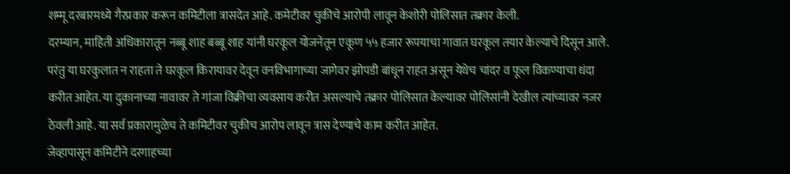शम्मू दरबारमध्ये गैरप्रकार करून कमिटीला त्रासदेत आहे. कमेटीवर चुकीचे आरोपी लावून केशोरी पोलिसात तक्रार केली.
दरम्यान, माहिती अधिकारातून नब्बू शाह बब्बू शाह यांनी घरकूल योजनेतून एकूण ५५ हजार रूपयाचा गावात घरकूल तयार केल्याचे दिसून आले. परंतु या घरकुलात न राहता ते घरकूल किरायावर देवून वनविभागाच्या जागेवर झोपडी बांधून राहत असून येथेच चांदर व फूल विकण्याचा धंदा करीत आहेत. या दुकानाच्या नावावर ते गांजा विक्रीचा व्यवसाय करीत असल्याचे तक्रार पोलिसात केल्यावर पोलिसांनी देखील त्यांच्यावर नजर ठेवली आहे. या सर्व प्रकारामुळेच ते कमिटीवर चुकीच आरोप लावून त्रास देण्याचे काम करीत आहेत.
जेव्हापासून कमिटीने दरगाहच्या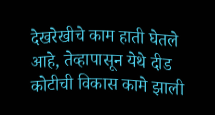देखरेखीचे काम हाती घेतले आहे, तेव्हापासून येथे दीड कोटीची विकास कामे झाली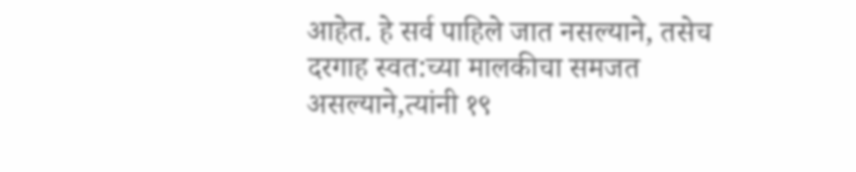आहेत. हे सर्व पाहिले जात नसल्याने, तसेच दरगाह स्वत:च्या मालकीचा समजत असल्याने,त्यांनी १९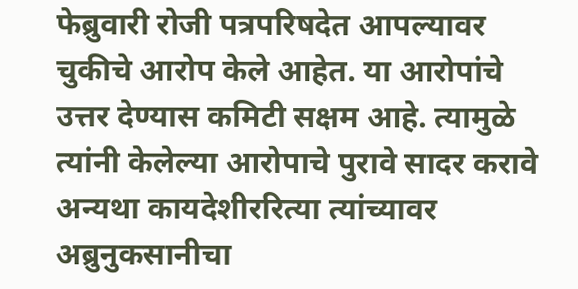फेब्रुवारी रोजी पत्रपरिषदेत आपल्यावर चुकीचे आरोप केले आहेत. या आरोपांचे उत्तर देण्यास कमिटी सक्षम आहे. त्यामुळे त्यांनी केलेल्या आरोपाचे पुरावे सादर करावे अन्यथा कायदेशीररित्या त्यांच्यावर अब्रुनुकसानीचा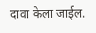दावा केला जाईल.